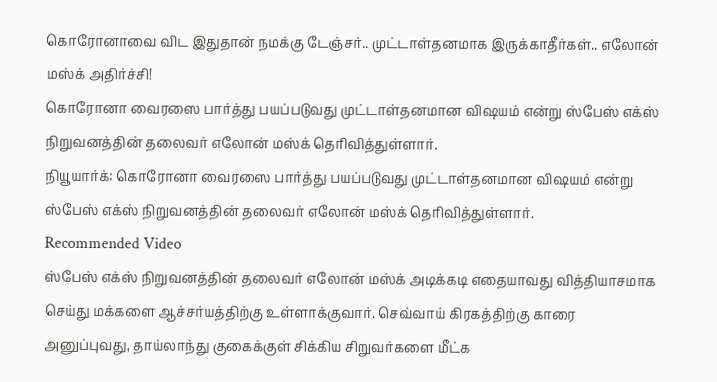கொரோனாவை விட இதுதான் நமக்கு டேஞ்சர்.. முட்டாள்தனமாக இருக்காதீர்கள்.. எலோன் மஸ்க் அதிர்ச்சி!
கொரோனா வைரஸை பார்த்து பயப்படுவது முட்டாள்தனமான விஷயம் என்று ஸ்பேஸ் எக்ஸ் நிறுவனத்தின் தலைவர் எலோன் மஸ்க் தெரிவித்துள்ளார்.
நியூயார்க்: கொரோனா வைரஸை பார்த்து பயப்படுவது முட்டாள்தனமான விஷயம் என்று ஸ்பேஸ் எக்ஸ் நிறுவனத்தின் தலைவர் எலோன் மஸ்க் தெரிவித்துள்ளார்.
Recommended Video
ஸ்பேஸ் எக்ஸ் நிறுவனத்தின் தலைவர் எலோன் மஸ்க் அடிக்கடி எதையாவது வித்தியாசமாக செய்து மக்களை ஆச்சர்யத்திற்கு உள்ளாக்குவார். செவ்வாய் கிரகத்திற்கு காரை அனுப்புவது, தாய்லாந்து குகைக்குள் சிக்கிய சிறுவர்களை மீட்க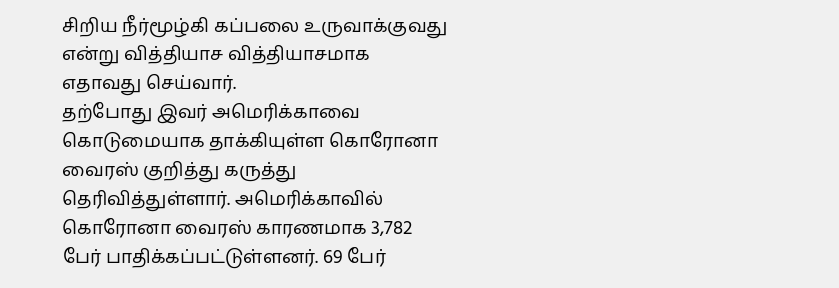சிறிய நீர்மூழ்கி கப்பலை உருவாக்குவது என்று வித்தியாச வித்தியாசமாக எதாவது செய்வார்.
தற்போது இவர் அமெரிக்காவை கொடுமையாக தாக்கியுள்ள கொரோனா வைரஸ் குறித்து கருத்து தெரிவித்துள்ளார். அமெரிக்காவில் கொரோனா வைரஸ் காரணமாக 3,782 பேர் பாதிக்கப்பட்டுள்ளனர். 69 பேர்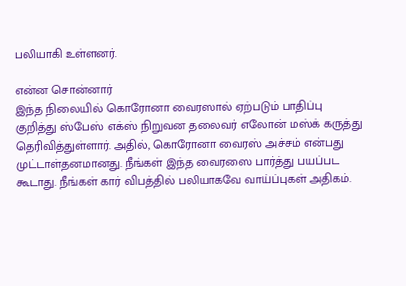பலியாகி உள்ளனர்.

என்ன சொன்னார்
இந்த நிலையில் கொரோனா வைரஸால் ஏற்படும் பாதிப்பு குறித்து ஸ்பேஸ் எக்ஸ் நிறுவன தலைவர் எலோன் மஸ்க் கருத்து தெரிவித்துள்ளார். அதில், கொரோனா வைரஸ் அச்சம் என்பது முட்டாள்தனமானது. நீங்கள் இந்த வைரஸை பார்த்து பயப்பட கூடாது. நீங்கள் கார் விபத்தில் பலியாகவே வாய்ப்புகள் அதிகம்.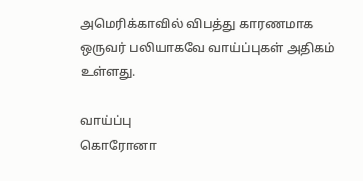அமெரிக்காவில் விபத்து காரணமாக ஒருவர் பலியாகவே வாய்ப்புகள் அதிகம் உள்ளது.

வாய்ப்பு
கொரோனா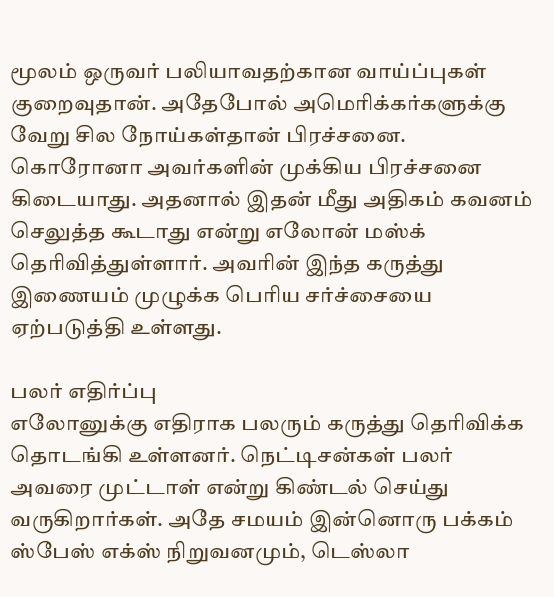மூலம் ஒருவர் பலியாவதற்கான வாய்ப்புகள் குறைவுதான். அதேபோல் அமெரிக்கர்களுக்கு வேறு சில நோய்கள்தான் பிரச்சனை. கொரோனா அவர்களின் முக்கிய பிரச்சனை கிடையாது. அதனால் இதன் மீது அதிகம் கவனம் செலுத்த கூடாது என்று எலோன் மஸ்க் தெரிவித்துள்ளார். அவரின் இந்த கருத்து இணையம் முழுக்க பெரிய சர்ச்சையை ஏற்படுத்தி உள்ளது.

பலர் எதிர்ப்பு
எலோனுக்கு எதிராக பலரும் கருத்து தெரிவிக்க தொடங்கி உள்ளனர். நெட்டிசன்கள் பலர் அவரை முட்டாள் என்று கிண்டல் செய்து வருகிறார்கள். அதே சமயம் இன்னொரு பக்கம் ஸ்பேஸ் எக்ஸ் நிறுவனமும், டெஸ்லா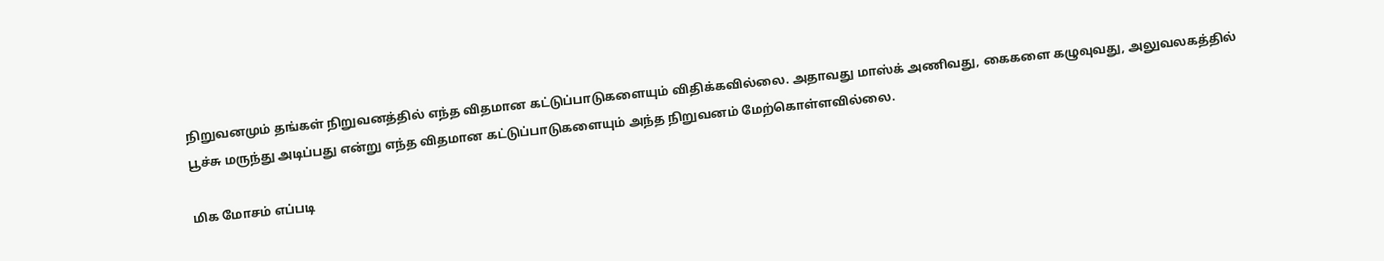நிறுவனமும் தங்கள் நிறுவனத்தில் எந்த விதமான கட்டுப்பாடுகளையும் விதிக்கவில்லை. அதாவது மாஸ்க் அணிவது, கைகளை கழுவுவது, அலுவலகத்தில் பூச்சு மருந்து அடிப்பது என்று எந்த விதமான கட்டுப்பாடுகளையும் அந்த நிறுவனம் மேற்கொள்ளவில்லை.

மிக மோசம் எப்படி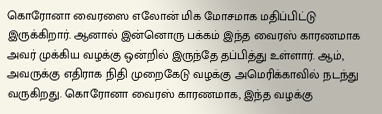கொரோனா வைரஸை எலோன் மிக மோசமாக மதிப்பிட்டு இருக்கிறார். ஆனால் இன்னொரு பக்கம் இந்த வைரஸ் காரணமாக அவர் முக்கிய வழக்கு ஒன்றில் இருந்தே தப்பித்து உள்ளார். ஆம், அவருக்கு எதிராக நிதி முறைகேடு வழக்கு அமெரிக்காவில் நடந்து வருகிறது. கொரோனா வைரஸ் காரணமாக, இந்த வழக்கு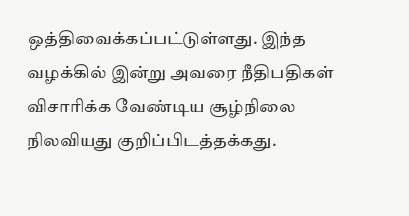ஒத்திவைக்கப்பட்டுள்ளது. இந்த வழக்கில் இன்று அவரை நீதிபதிகள் விசாரிக்க வேண்டிய சூழ்நிலை நிலவியது குறிப்பிடத்தக்கது.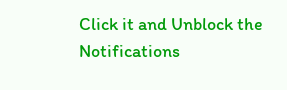Click it and Unblock the Notifications